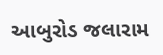આબુરોડ જલારામ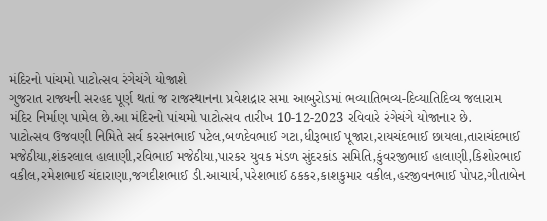મંદિરનો પાંચમો પાટોત્સવ રંગેચંગે યોજાશે
ગુજરાત રાજ્યની સરહદ પૂર્ણ થતાં જ રાજસ્થાનના પ્રવેશદ્રાર સમા આબુરોડમાં ભવ્યાતિભવ્ય-દિવ્યાતિદિવ્ય જલારામ મંદિર નિર્માણ પામેલ છે.આ મંદિરનો પાંચમો પાટોત્સવ તારીખ 10-12-2023 રવિવારે રંગેચંગે યોજાનાર છે.
પાટોત્સવ ઉજવણી નિમિતે સર્વ કરસનભાઈ પટેલ,બળદેવભાઈ ગટા,ધીરૂભાઈ પૂજારા,રાયચંદભાઈ છાયલા,તારાચંદભાઈ મજેઠીયા,શંકરલાલ હાલાણી,રવિભાઈ મજેઠીયા,પારકર યુવક મંડળ સુંદરકાંડ સમિતિ,કુંવરજીભાઈ હાલાણી,કિશોરભાઈ વકીલ,રમેશભાઈ ચંદારાણા,જગદીશભાઈ ડી.આચાર્ય,પરેશભાઈ ઠકકર,કાશકુમાર વકીલ,હરજીવનભાઈ પોપટ,ગીતાબેન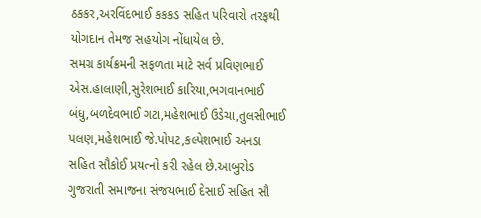ઠકકર,અરવિંદભાઈ કકકડ સહિત પરિવારો તરફથી યોગદાન તેમજ સહયોગ નોંધાયેલ છે.
સમગ્ર કાર્યક્રમની સફળતા માટે સર્વ પ્રવિણભાઈ એસ.હાલાણી,સુરેશભાઈ કારિયા,ભગવાનભાઈ બંધુ,બળદેવભાઈ ગટા,મહેશભાઈ ઉડેચા,તુલસીભાઈ પલણ,મહેશભાઈ જે.પોપટ,કલ્પેશભાઈ અનડા સહિત સૌકોઈ પ્રયત્નો કરી રહેલ છે.આબુરોડ ગુજરાતી સમાજના સંજયભાઈ દેસાઈ સહિત સૌ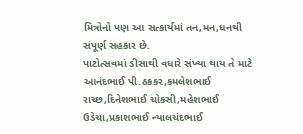મિત્રોનો પણ આ સત્કાર્યમાં તન,મન,ધનથી સંપૂર્ણ સહકાર છે.
પાટોત્સવમાં ડીસાથી વધારે સંખ્યા થાય તે માટે આનંદભાઈ પી.ઠકકર,કમલેશભાઈ રાચ્છ,દિનેશભાઈ ચોકસી,મહેશભાઈ ઉડેચા,પ્રકાશભાઈ ન્યાલચંદભાઈ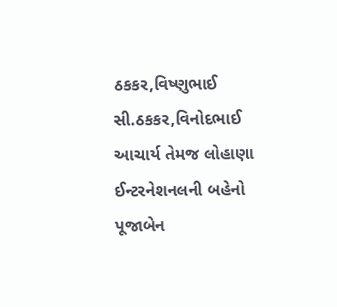ઠકકર,વિષ્ણુભાઈ સી.ઠકકર,વિનોદભાઈ આચાર્ય તેમજ લોહાણા ઈન્ટરનેશનલની બહેનો પૂજાબેન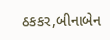ઠકકર,બીનાબેન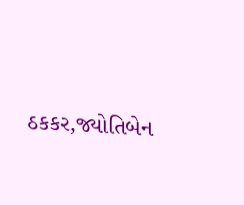ઠકકર,જ્યોતિબેન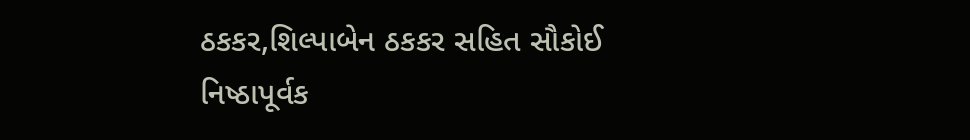ઠકકર,શિલ્પાબેન ઠકકર સહિત સૌકોઈ નિષ્ઠાપૂર્વક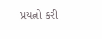પ્રયત્નો કરી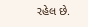રહેલ છે.